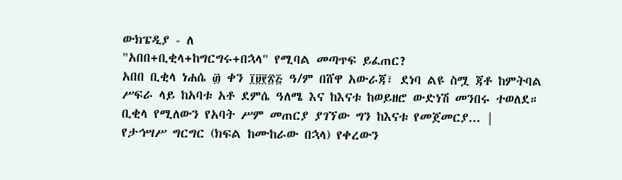ውክፔዲያ - ለ
"አበበ+ቢቂላ+ከግርግሩ+በኋላ" የሚባል መጣጥፍ ይፈጠር?
አበበ ቢቂላ ነሐሴ ፴ ቀን ፲፱፻፳፭ ዓ/ም በሸዋ አውራጃ፣ ደነባ ልዩ ስሟ ጃቶ ከምትባል ሥፍራ ላይ ከአባቱ አቶ ደምሴ ዓለሜ እና ከእናቱ ከወይዘሮ ውድነሽ መንበሩ ተወለደ። ቢቂላ የሚለውን የአባት ሥም መጠርያ ያገኘው ግን ከእናቱ የመጀመርያ... |
የታኅሣሥ ግርግር (ክፍል ከሙከራው በኋላ) የቀረውን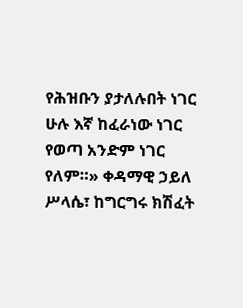የሕዝቡን ያታለሉበት ነገር ሁሉ እኛ ከፈራነው ነገር የወጣ አንድም ነገር የለም።» ቀዳማዊ ኃይለ ሥላሴ፣ ከግርግሩ ክሽፈት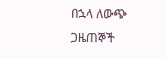በኋላ ለውጭ ጋዜጠኞች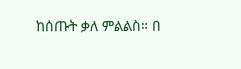ከሰጡት ቃለ ምልልስ። በ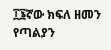፲፮ኛው ክፍለ ዘመን የጣልያን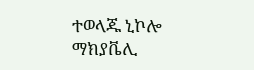ተወላጁ ኒኮሎ ማክያቬሊ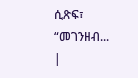ሲጽፍ፣ “መገንዘብ... |